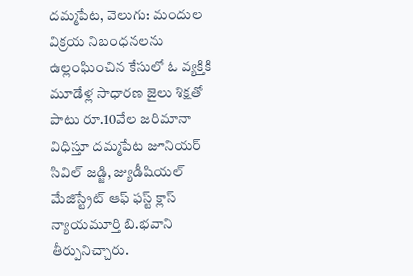దమ్మపేట, వెలుగు: మందుల విక్రయ నిబంధనలను ఉల్లంఘించిన కేసులో ఓ వ్యక్తికి మూడేళ్ల సాధారణ జైలు శిక్షతో పాటు రూ.10వేల జరిమానా విధిస్తూ దమ్మపేట జూనియర్ సివిల్ జడ్జి, జ్యుడీషియల్ మేజిస్ట్రేట్ ఆఫ్ ఫస్ట్ క్లాస్ న్యాయమూర్తి బి.భవాని తీర్పునిచ్చారు.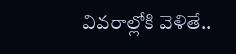వివరాల్లోకి వెళితే..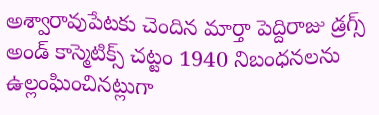అశ్వారావుపేటకు చెందిన మార్తా పెద్దిరాజు డ్రగ్స్ అండ్ కాస్మెటిక్స్ చట్టం 1940 నిబంధనలను ఉల్లంఘించినట్లుగా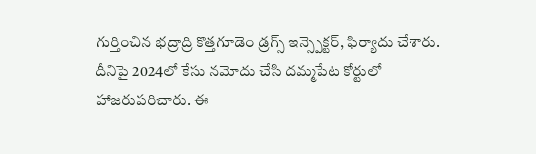గుర్తించిన భద్రాద్రి కొత్తగూడెం డ్రగ్స్ ఇన్స్పెక్టర్, ఫిర్యాదు చేశారు.
దీనిపై 2024లో కేసు నమోదు చేసి దమ్మపేట కోర్టులో హాజరుపరిచారు. ఈ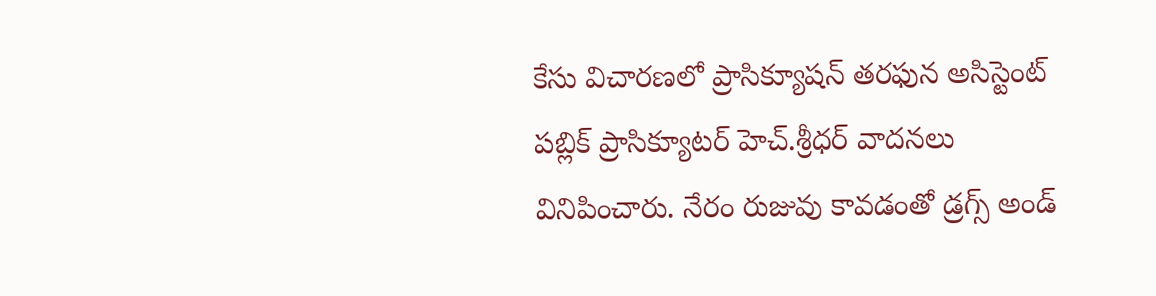కేసు విచారణలో ప్రాసిక్యూషన్ తరఫున అసిస్టెంట్ పబ్లిక్ ప్రాసిక్యూటర్ హెచ్.శ్రీధర్ వాదనలు వినిపించారు. నేరం రుజువు కావడంతో డ్రగ్స్ అండ్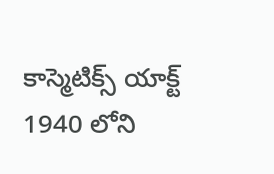కాస్మెటిక్స్ యాక్ట్ 1940 లోని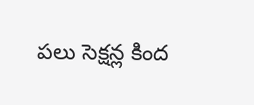పలు సెక్షన్ల కింద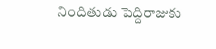నిందితుడు పెద్దిరాజుకు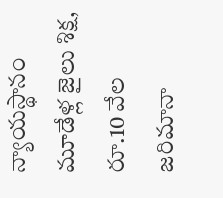న్యాయస్థానం మూడేళ్ల జైలు శిక్ష, రూ.10 వేల జరిమానా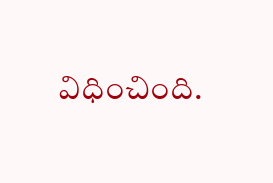విధించింది.